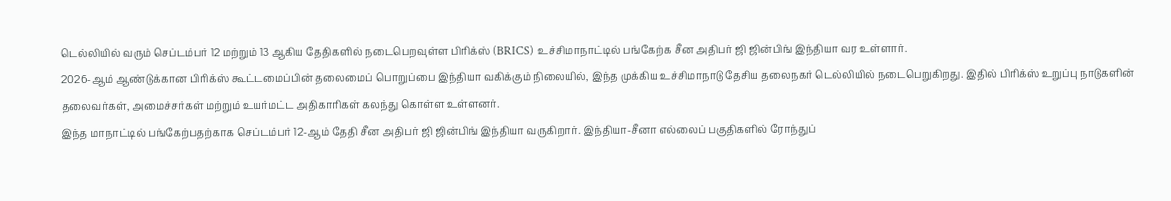டெல்லியில் வரும் செப்டம்பர் 12 மற்றும் 13 ஆகிய தேதிகளில் நடைபெறவுள்ள பிரிக்ஸ் (BRICS) உச்சிமாநாட்டில் பங்கேற்க சீன அதிபர் ஜி ஜின்பிங் இந்தியா வர உள்ளார்.
2026-ஆம் ஆண்டுக்கான பிரிக்ஸ் கூட்டமைப்பின் தலைமைப் பொறுப்பை இந்தியா வகிக்கும் நிலையில், இந்த முக்கிய உச்சிமாநாடு தேசிய தலைநகர் டெல்லியில் நடைபெறுகிறது. இதில் பிரிக்ஸ் உறுப்பு நாடுகளின் தலைவர்கள், அமைச்சர்கள் மற்றும் உயர்மட்ட அதிகாரிகள் கலந்து கொள்ள உள்ளனர்.
இந்த மாநாட்டில் பங்கேற்பதற்காக செப்டம்பர் 12-ஆம் தேதி சீன அதிபர் ஜி ஜின்பிங் இந்தியா வருகிறார். இந்தியா-சீனா எல்லைப் பகுதிகளில் ரோந்துப்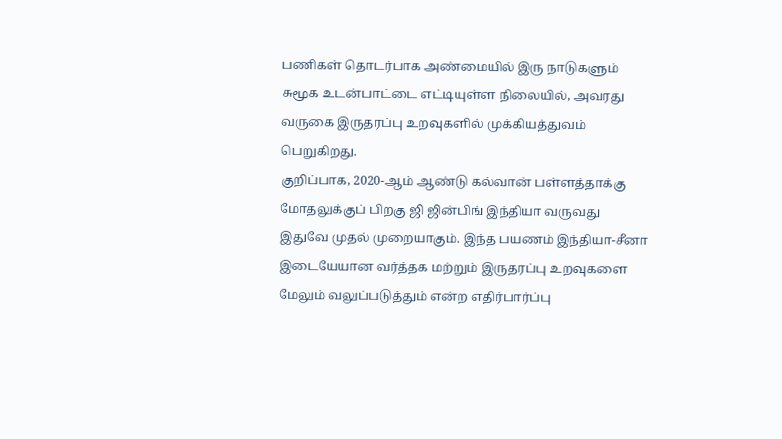பணிகள் தொடர்பாக அண்மையில் இரு நாடுகளும் சுமூக உடன்பாட்டை எட்டியுள்ள நிலையில், அவரது வருகை இருதரப்பு உறவுகளில் முக்கியத்துவம் பெறுகிறது.
குறிப்பாக, 2020-ஆம் ஆண்டு கல்வான் பள்ளத்தாக்கு மோதலுக்குப் பிறகு ஜி ஜின்பிங் இந்தியா வருவது இதுவே முதல் முறையாகும். இந்த பயணம் இந்தியா-சீனா இடையேயான வர்த்தக மற்றும் இருதரப்பு உறவுகளை மேலும் வலுப்படுத்தும் என்ற எதிர்பார்ப்பு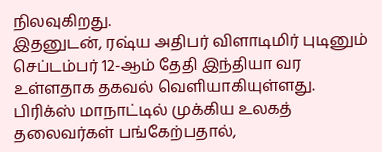நிலவுகிறது.
இதனுடன், ரஷ்ய அதிபர் விளாடிமிர் புடினும் செப்டம்பர் 12-ஆம் தேதி இந்தியா வர உள்ளதாக தகவல் வெளியாகியுள்ளது. பிரிக்ஸ் மாநாட்டில் முக்கிய உலகத் தலைவர்கள் பங்கேற்பதால்,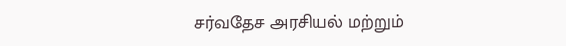சர்வதேச அரசியல் மற்றும்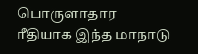பொருளாதார ரீதியாக இந்த மாநாடு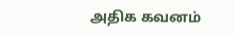அதிக கவனம்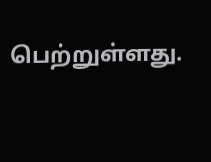பெற்றுள்ளது.